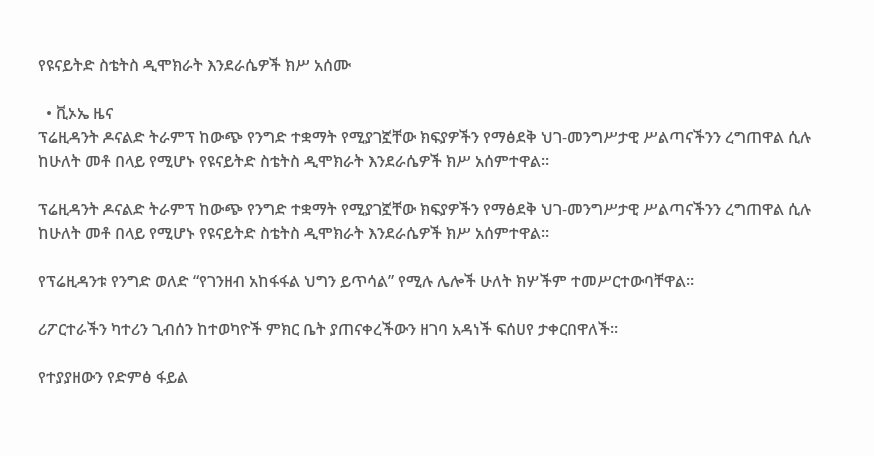የዩናይትድ ስቴትስ ዲሞክራት እንደራሴዎች ክሥ አሰሙ

  • ቪኦኤ ዜና
ፕሬዚዳንት ዶናልድ ትራምፕ ከውጭ የንግድ ተቋማት የሚያገኟቸው ክፍያዎችን የማፅደቅ ህገ-መንግሥታዊ ሥልጣናችንን ረግጠዋል ሲሉ ከሁለት መቶ በላይ የሚሆኑ የዩናይትድ ስቴትስ ዲሞክራት እንደራሴዎች ክሥ አሰምተዋል፡፡

ፕሬዚዳንት ዶናልድ ትራምፕ ከውጭ የንግድ ተቋማት የሚያገኟቸው ክፍያዎችን የማፅደቅ ህገ-መንግሥታዊ ሥልጣናችንን ረግጠዋል ሲሉ ከሁለት መቶ በላይ የሚሆኑ የዩናይትድ ስቴትስ ዲሞክራት እንደራሴዎች ክሥ አሰምተዋል፡፡

የፕሬዚዳንቱ የንግድ ወለድ “የገንዘብ አከፋፋል ህግን ይጥሳል” የሚሉ ሌሎች ሁለት ክሦችም ተመሥርተውባቸዋል።

ሪፖርተራችን ካተሪን ጊብሰን ከተወካዮች ምክር ቤት ያጠናቀረችውን ዘገባ አዳነች ፍሰሀየ ታቀርበዋለች።

የተያያዘውን የድምፅ ፋይል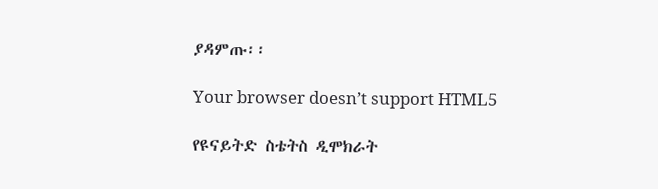ያዳምጡ፡፡

Your browser doesn’t support HTML5

የዩናይትድ ስቴትስ ዲሞክራት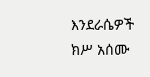እንደራሴዎች ክሥ አሰሙ